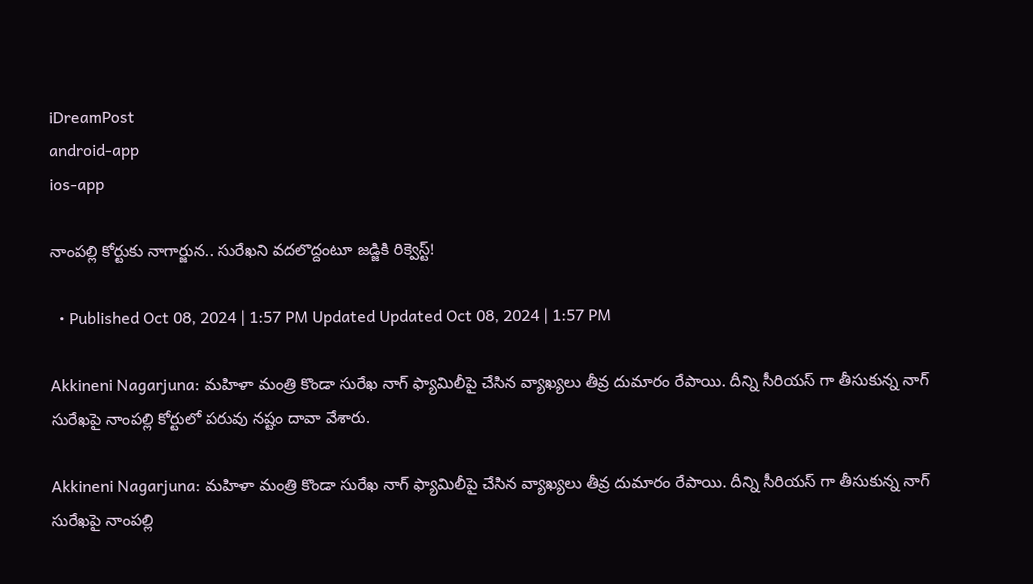iDreamPost
android-app
ios-app

నాంపల్లి కోర్టుకు నాగార్జున.. సురేఖని వదలొద్దంటూ జడ్జికి రిక్వెస్ట్!

  • Published Oct 08, 2024 | 1:57 PM Updated Updated Oct 08, 2024 | 1:57 PM

Akkineni Nagarjuna: మహిళా మంత్రి కొండా సురేఖ నాగ్ ఫ్యామిలీపై చేసిన వ్యాఖ్యలు తీవ్ర దుమారం రేపాయి. దీన్ని సీరియస్ గా తీసుకున్న నాగ్ సురేఖపై నాంపల్లి కోర్టులో పరువు నష్టం దావా వేశారు.

Akkineni Nagarjuna: మహిళా మంత్రి కొండా సురేఖ నాగ్ ఫ్యామిలీపై చేసిన వ్యాఖ్యలు తీవ్ర దుమారం రేపాయి. దీన్ని సీరియస్ గా తీసుకున్న నాగ్ సురేఖపై నాంపల్లి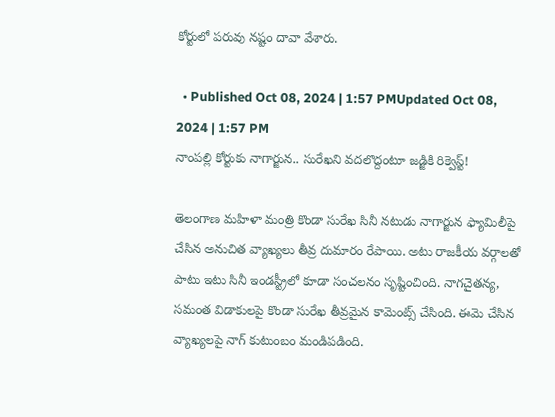కోర్టులో పరువు నష్టం దావా వేశారు.

  • Published Oct 08, 2024 | 1:57 PMUpdated Oct 08, 2024 | 1:57 PM
నాంపల్లి కోర్టుకు నాగార్జున.. సురేఖని వదలొద్దంటూ జడ్జికి రిక్వెస్ట్!

తెలంగాణ మహిళా మంత్రి కొండా సురేఖ సినీ నటుడు నాగార్జున ఫ్యామిలీపై చేసిన అనుచిత వ్యాఖ్యలు తీవ్ర దుమారం రేపాయి. అటు రాజకీయ వర్గాలతో పాటు ఇటు సినీ ఇండస్ట్రీలో కూడా సంచలనం సృష్టించింది. నాగచైతన్య, సమంత విడాకులపై కొండా సురేఖ తీవ్రమైన కామెంట్స్ చేసింది. ఈమె చేసిన వ్యాఖ్యలపై నాగ్ కుటుంబం మండిపడింది.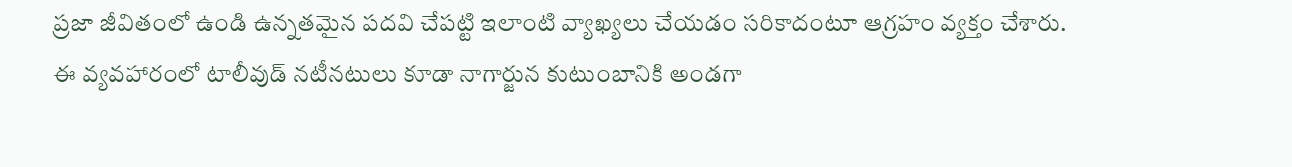ప్రజా జీవితంలో ఉండి ఉన్నతమైన పదవి చేపట్టి ఇలాంటి వ్యాఖ్యలు చేయడం సరికాదంటూ ఆగ్రహం వ్యక్తం చేశారు. ఈ వ్యవహారంలో టాలీవుడ్ నటీనటులు కూడా నాగార్జున కుటుంబానికి అండగా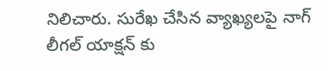నిలిచారు. సురేఖ చేసిన వ్యాఖ్యలపై నాగ్ లీగల్ యాక్షన్ కు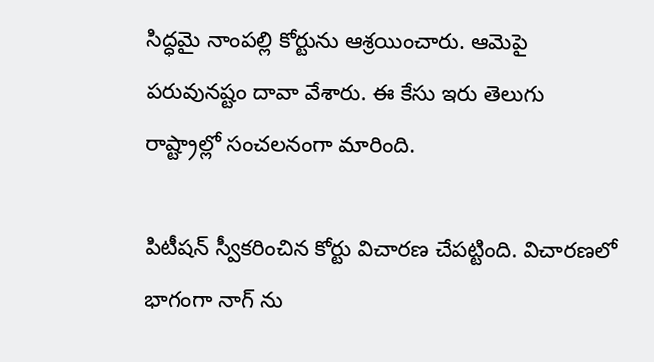సిద్ధమై నాంపల్లి కోర్టును ఆశ్రయించారు. ఆమెపై పరువునష్టం దావా వేశారు. ఈ కేసు ఇరు తెలుగు రాష్ట్రాల్లో సంచలనంగా మారింది.

పిటీషన్ స్వీకరించిన కోర్టు విచారణ చేపట్టింది. విచారణలో భాగంగా నాగ్ ను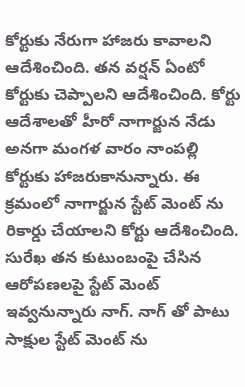కోర్టుకు నేరుగా హాజరు కావాలని ఆదేశించింది. తన వర్షన్ ఏంటో కోర్టుకు చెప్పాలని ఆదేశించింది. కోర్టు ఆదేశాలతో హీరో నాగార్జున నేడు అనగా మంగళ వారం నాంపల్లి కోర్టుకు హాజరుకానున్నారు. ఈ క్రమంలో నాగార్జున స్టేట్ మెంట్ ను రికార్డు చేయాలని కోర్టు ఆదేశించింది. సురేఖ తన కుటుంబంపై చేసిన ఆరోపణలపై స్టేట్ మెంట్ ఇవ్వనున్నారు నాగ్. నాగ్ తో పాటు సాక్షుల స్టేట్ మెంట్ ను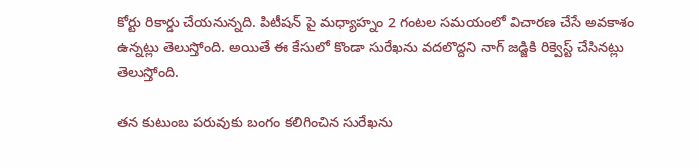కోర్టు రికార్డు చేయనున్నది. పిటీషన్ పై మధ్యాహ్నం 2 గంటల సమయంలో విచారణ చేసే అవకాశం ఉన్నట్లు తెలుస్తోంది. అయితే ఈ కేసులో కొండా సురేఖను వదలొద్దని నాగ్ జడ్జికి రిక్వెస్ట్ చేసినట్లు తెలుస్తోంది.

తన కుటుంబ పరువుకు బంగం కలిగించిన సురేఖను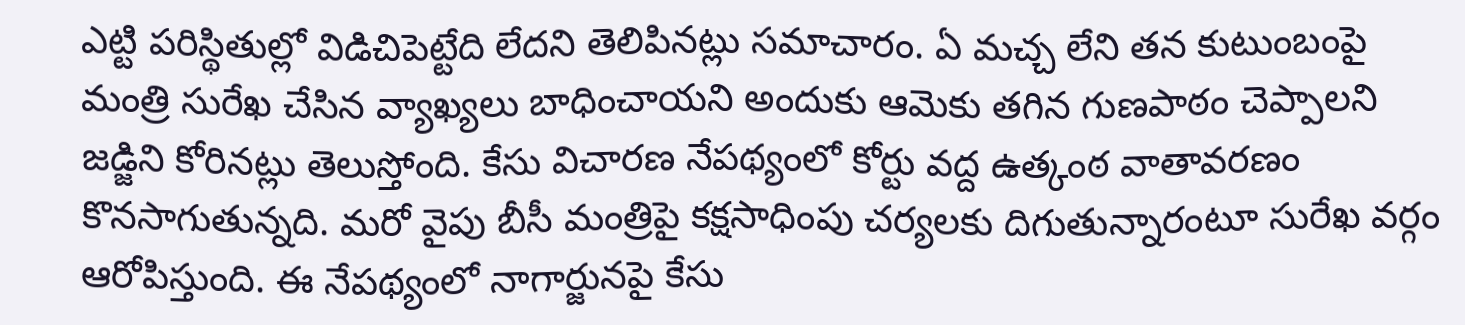ఎట్టి పరిస్థితుల్లో విడిచిపెట్టేది లేదని తెలిపినట్లు సమాచారం. ఏ మచ్చ లేని తన కుటుంబంపై మంత్రి సురేఖ చేసిన వ్యాఖ్యలు బాధించాయని అందుకు ఆమెకు తగిన గుణపాఠం చెప్పాలని జడ్జిని కోరినట్లు తెలుస్తోంది. కేసు విచారణ నేపథ్యంలో కోర్టు వద్ద ఉత్కంఠ వాతావరణం కొనసాగుతున్నది. మరో వైపు బీసీ మంత్రిపై కక్షసాధింపు చర్యలకు దిగుతున్నారంటూ సురేఖ వర్గం ఆరోపిస్తుంది. ఈ నేపథ్యంలో నాగార్జునపై కేసు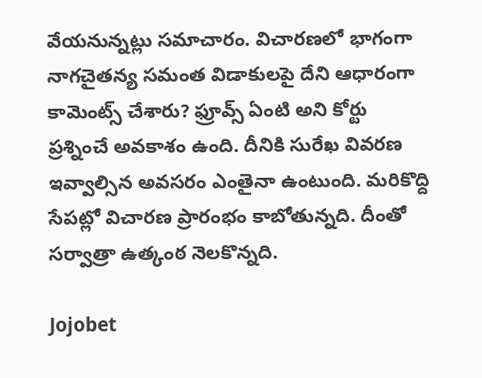వేయనున్నట్లు సమాచారం. విచారణలో భాగంగా నాగచైతన్య సమంత విడాకులపై దేని ఆధారంగా కామెంట్స్ చేశారు? ఫ్రూవ్స్ ఏంటి అని కోర్టు ప్రశ్నించే అవకాశం ఉంది. దీనికి సురేఖ వివరణ ఇవ్వాల్సిన అవసరం ఎంతైనా ఉంటుంది. మరికొద్ది సేపట్లో విచారణ ప్రారంభం కాబోతున్నది. దీంతో సర్వాత్రా ఉత్కంఠ నెలకొన్నది.

Jojobet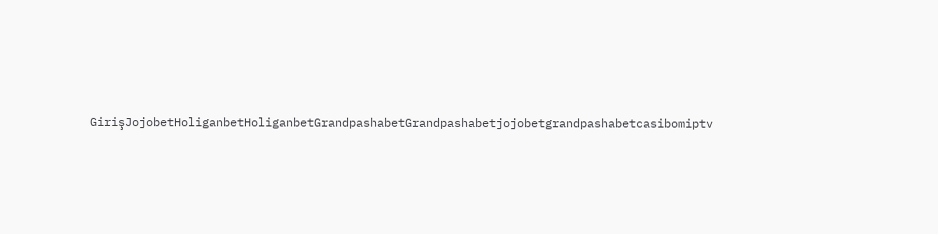GirişJojobetHoliganbetHoliganbetGrandpashabetGrandpashabetjojobetgrandpashabetcasibomiptv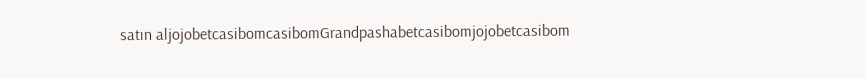satın aljojobetcasibomcasibomGrandpashabetcasibomjojobetcasibom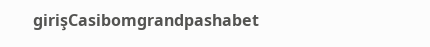girişCasibomgrandpashabet